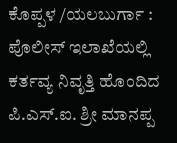ಕೊಪ್ಪಳ /ಯಲಬುರ್ಗಾ : ಪೊಲೀಸ್ ಇಲಾಖೆಯಲ್ಲಿ ಕರ್ತವ್ಯ ನಿವೃತ್ತಿ ಹೊಂದಿದ ಪಿ.ಎಸ್.ಐ. ಶ್ರೀ ಮಾನಪ್ಪ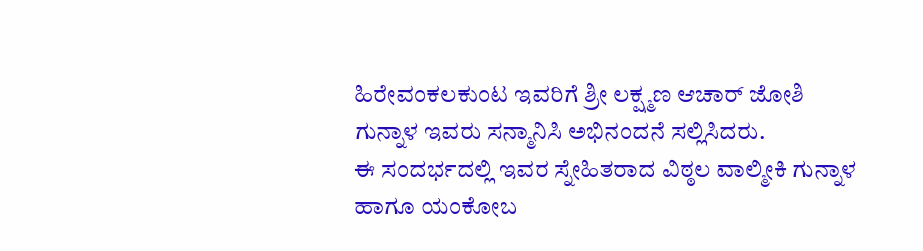ಹಿರೇವಂಕಲಕುಂಟ ಇವರಿಗೆ ಶ್ರೀ ಲಕ್ಷ್ಮಣ ಆಚಾರ್ ಜೋಶಿ ಗುನ್ನಾಳ ಇವರು ಸನ್ಮಾನಿಸಿ ಅಭಿನಂದನೆ ಸಲ್ಲಿಸಿದರು.
ಈ ಸಂದರ್ಭದಲ್ಲಿ ಇವರ ಸ್ನೇಹಿತರಾದ ವಿಠ್ಠಲ ವಾಲ್ಮೀಕಿ ಗುನ್ನಾಳ ಹಾಗೂ ಯಂಕೋಬ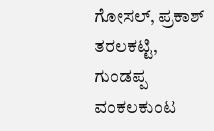ಗೋಸಲ್, ಪ್ರಕಾಶ್ ತರಲಕಟ್ಟಿ, ಗುಂಡಪ್ಪ ವಂಕಲಕುಂಟ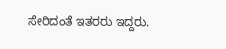ಸೇರಿದಂತೆ ಇತರರು ಇದ್ದರು.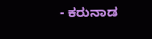- ಕರುನಾಡ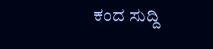ಕಂದ ಸುದ್ದಿ